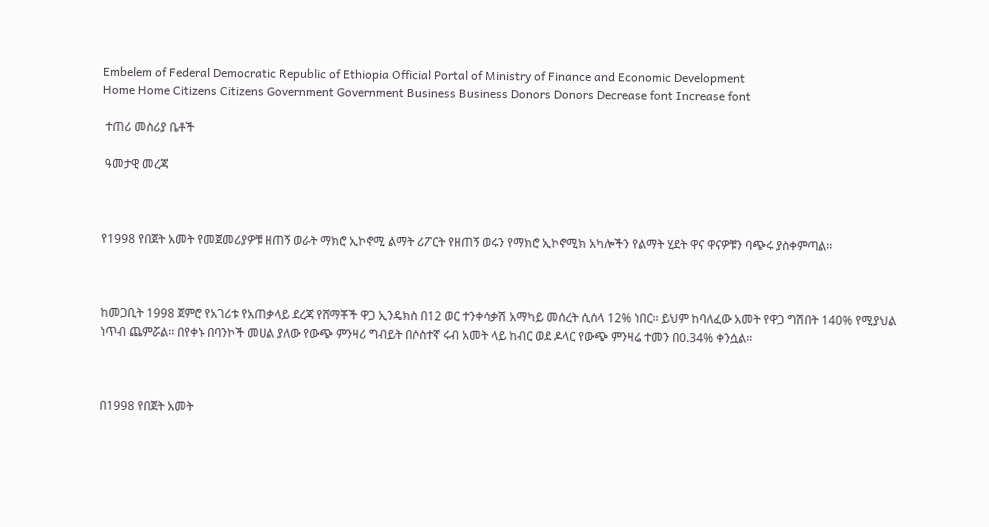Embelem of Federal Democratic Republic of Ethiopia Official Portal of Ministry of Finance and Economic Development
Home Home Citizens Citizens Government Government Business Business Donors Donors Decrease font Increase font

 ተጠሪ መስሪያ ቤቶች

 ዓመታዊ መረጃ



የ1998 የበጀት አመት የመጀመሪያዎቹ ዘጠኝ ወራት ማክሮ ኢኮኖሚ ልማት ሪፖርት የዘጠኝ ወሩን የማክሮ ኢኮኖሚክ አካሎችን የልማት ሂደት ዋና ዋናዎቹን ባጭሩ ያስቀምጣል፡፡



ከመጋቢት 1998 ጀምሮ የአገሪቱ የአጠቃላይ ደረጃ የሸማቾች ዋጋ ኢንዴክስ በ12 ወር ተንቀሳቃሽ አማካይ መሰረት ሲሰላ 12% ነበር፡፡ ይህም ከባለፈው አመት የዋጋ ግሽበት 140% የሚያህል ነጥብ ጨምሯል፡፡ በየቀኑ በባንኮች መሀል ያለው የውጭ ምንዛሪ ግብይት በሶስተኛ ሩብ አመት ላይ ከብር ወደ ዶላር የውጭ ምንዛሬ ተመን በ0.34% ቀንሷል፡፡



በ1998 የበጀት አመት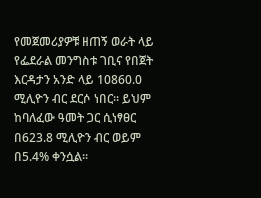የመጀመሪያዎቹ ዘጠኝ ወራት ላይ የፌደራል መንግስቱ ገቢና የበጀት እርዳታን አንድ ላይ 10860.0 ሚሊዮን ብር ደርሶ ነበር፡፡ ይህም ከባለፈው ዓመት ጋር ሲነፃፀር በ623.8 ሚሊዮን ብር ወይም በ5.4% ቀንሷል፡፡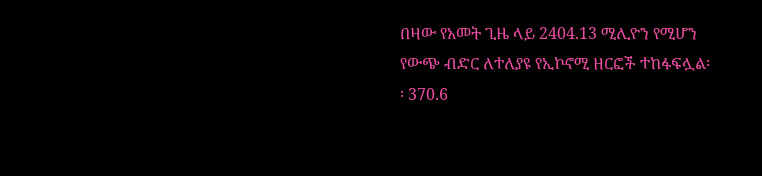በዛው የአመት ጊዜ ላይ 2404.13 ሚሊዮን የሚሆን የውጭ ብድር ለተለያዩ የኢኮኖሚ ዘርፎች ተከፋፍሏል፡፡ 370.6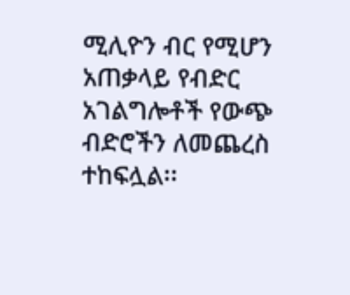ሚሊዮን ብር የሚሆን አጠቃላይ የብድር አገልግሎቶች የውጭ ብድሮችን ለመጨረስ ተከፍሏል፡፡